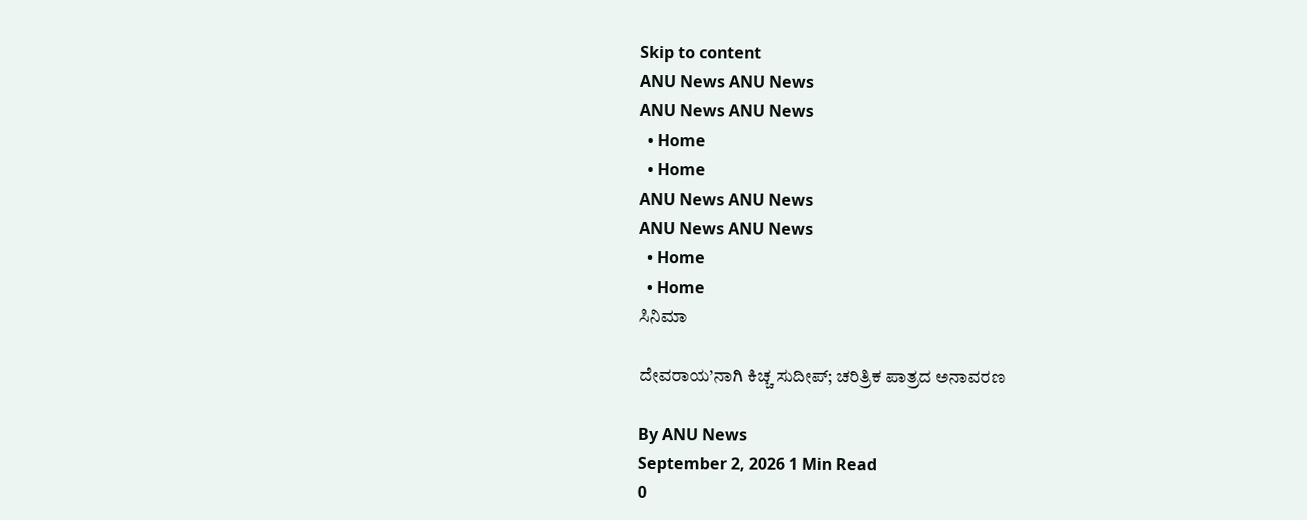Skip to content
ANU News ANU News
ANU News ANU News
  • Home
  • Home
ANU News ANU News
ANU News ANU News
  • Home
  • Home
ಸಿನಿಮಾ

ದೇವರಾಯ’ನಾಗಿ ಕಿಚ್ಚ ಸುದೀಪ್; ಚರಿತ್ರಿಕ ಪಾತ್ರದ ಅನಾವರಣ

By ANU News
September 2, 2026 1 Min Read
0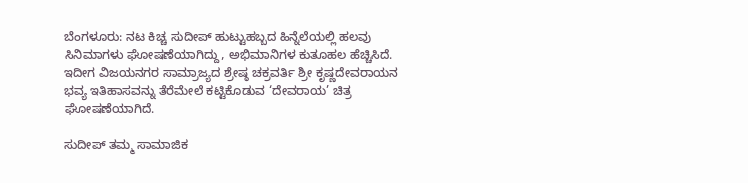ಬೆಂಗಳೂರು: ನಟ ಕಿಚ್ಚ ಸುದೀಪ್ ಹುಟ್ಟುಹಬ್ಬದ ಹಿನ್ನೆಲೆಯಲ್ಲಿ ಹಲವು ಸಿನಿಮಾಗಳು ಘೋಷಣೆಯಾಗಿದ್ದು, ಅಭಿಮಾನಿಗಳ ಕುತೂಹಲ ಹೆಚ್ಚಿಸಿದೆ. ಇದೀಗ ವಿಜಯನಗರ ಸಾಮ್ರಾಜ್ಯದ ಶ್ರೇಷ್ಠ ಚಕ್ರವರ್ತಿ ಶ್ರೀ ಕೃಷ್ಣದೇವರಾಯನ ಭವ್ಯ ಇತಿಹಾಸವನ್ನು ತೆರೆಮೇಲೆ ಕಟ್ಟಿಕೊಡುವ ‘ದೇವರಾಯ’ ಚಿತ್ರ ಘೋಷಣೆಯಾಗಿದೆ.

ಸುದೀಪ್ ತಮ್ಮ ಸಾಮಾಜಿಕ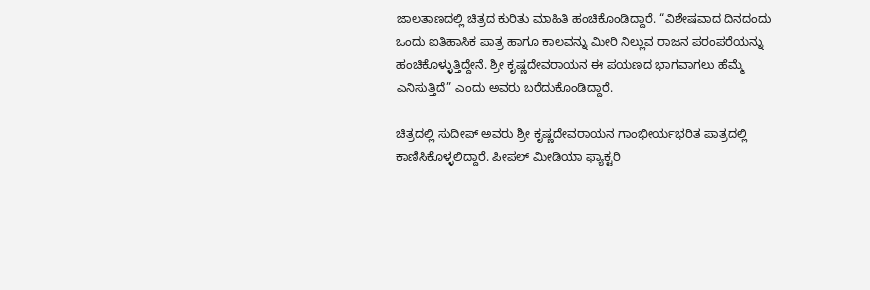ಜಾಲತಾಣದಲ್ಲಿ ಚಿತ್ರದ ಕುರಿತು ಮಾಹಿತಿ ಹಂಚಿಕೊಂಡಿದ್ದಾರೆ. “ವಿಶೇಷವಾದ ದಿನದಂದು ಒಂದು ಐತಿಹಾಸಿಕ ಪಾತ್ರ ಹಾಗೂ ಕಾಲವನ್ನು ಮೀರಿ ನಿಲ್ಲುವ ರಾಜನ ಪರಂಪರೆಯನ್ನು ಹಂಚಿಕೊಳ್ಳುತ್ತಿದ್ದೇನೆ. ಶ್ರೀ ಕೃಷ್ಣದೇವರಾಯನ ಈ ಪಯಣದ ಭಾಗವಾಗಲು ಹೆಮ್ಮೆ ಎನಿಸುತ್ತಿದೆ” ಎಂದು ಅವರು ಬರೆದುಕೊಂಡಿದ್ದಾರೆ.

ಚಿತ್ರದಲ್ಲಿ ಸುದೀಪ್ ಅವರು ಶ್ರೀ ಕೃಷ್ಣದೇವರಾಯನ ಗಾಂಭೀರ್ಯಭರಿತ ಪಾತ್ರದಲ್ಲಿ ಕಾಣಿಸಿಕೊಳ್ಳಲಿದ್ದಾರೆ. ಪೀಪಲ್ ಮೀಡಿಯಾ ಫ್ಯಾಕ್ಟರಿ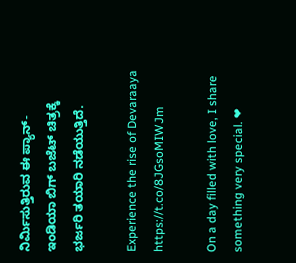ನಿರ್ಮಿಸುತ್ತಿರುವ ಈ ಪ್ಯಾನ್-ಇಂಡಿಯಾ ಬಿಗ್ ಬಜೆಟ್ ಚಿತ್ರಕ್ಕೆ ಭರ್ಜರಿ ತಯಾರಿ ನಡೆಯುತ್ತಿದೆ.

Experience the rise of Devaraaya https://t.co/8JGsoMIWJm

On a day filled with love, I share something very special. ❤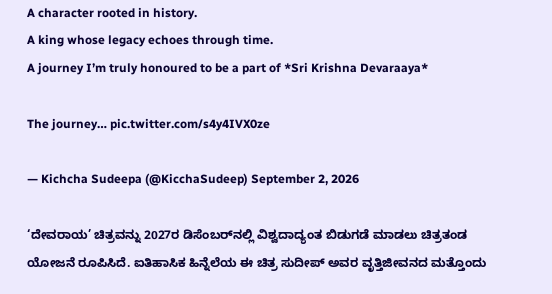A character rooted in history.
A king whose legacy echoes through time.
A journey I’m truly honoured to be a part of *Sri Krishna Devaraaya*

The journey… pic.twitter.com/s4y4IVX0ze

— Kichcha Sudeepa (@KicchaSudeep) September 2, 2026

‘ದೇವರಾಯ’ ಚಿತ್ರವನ್ನು 2027ರ ಡಿಸೆಂಬರ್‌ನಲ್ಲಿ ವಿಶ್ವದಾದ್ಯಂತ ಬಿಡುಗಡೆ ಮಾಡಲು ಚಿತ್ರತಂಡ ಯೋಜನೆ ರೂಪಿಸಿದೆ. ಐತಿಹಾಸಿಕ ಹಿನ್ನೆಲೆಯ ಈ ಚಿತ್ರ ಸುದೀಪ್ ಅವರ ವೃತ್ತಿಜೀವನದ ಮತ್ತೊಂದು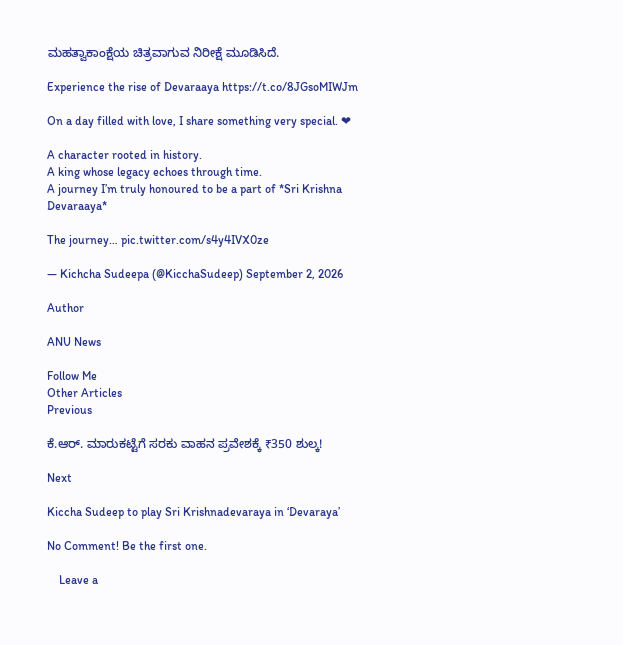ಮಹತ್ವಾಕಾಂಕ್ಷೆಯ ಚಿತ್ರವಾಗುವ ನಿರೀಕ್ಷೆ ಮೂಡಿಸಿದೆ.

Experience the rise of Devaraaya https://t.co/8JGsoMIWJm

On a day filled with love, I share something very special. ❤

A character rooted in history.
A king whose legacy echoes through time.
A journey I’m truly honoured to be a part of *Sri Krishna Devaraaya*

The journey… pic.twitter.com/s4y4IVX0ze

— Kichcha Sudeepa (@KicchaSudeep) September 2, 2026

Author

ANU News

Follow Me
Other Articles
Previous

ಕೆ.ಆರ್. ಮಾರುಕಟ್ಟೆಗೆ ಸರಕು ವಾಹನ ಪ್ರವೇಶಕ್ಕೆ ₹350 ಶುಲ್ಕ!

Next

Kiccha Sudeep to play Sri Krishnadevaraya in ‘Devaraya’

No Comment! Be the first one.

    Leave a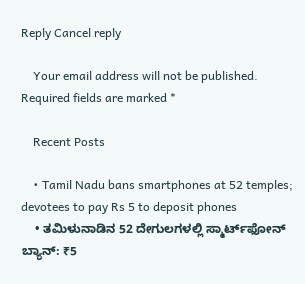Reply Cancel reply

    Your email address will not be published. Required fields are marked *

    Recent Posts

    • Tamil Nadu bans smartphones at 52 temples; devotees to pay Rs 5 to deposit phones
    • ತಮಿಳುನಾಡಿನ 52 ದೇಗುಲಗಳಲ್ಲಿ ಸ್ಮಾರ್ಟ್‌ಫೋನ್‌ ಬ್ಯಾನ್‌: ₹5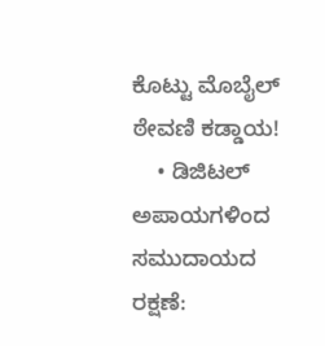ಕೊಟ್ಟು ಮೊಬೈಲ್‌ ಠೇವಣಿ ಕಡ್ಡಾಯ!
    • ಡಿಜಿಟಲ್ ಅಪಾಯಗಳಿಂದ ಸಮುದಾಯದ ರಕ್ಷಣೆ: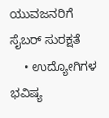ಯುವಜನರಿಗೆ ಸೈಬರ್ ಸುರಕ್ಷತೆ
    • ಉದ್ಯೋಗಿಗಳ ಭವಿಷ್ಯ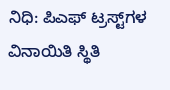ನಿಧಿ: ಪಿಎಫ್ ಟ್ರಸ್ಟ್‌ಗಳ ವಿನಾಯಿತಿ ಸ್ಥಿತಿ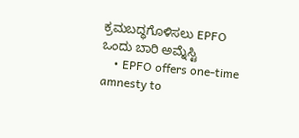ಕ್ರಮಬದ್ಧಗೊಳಿಸಲು EPFO ಒಂದು ಬಾರಿ ಅಮ್ನೆಸ್ಟಿ
    • EPFO offers one-time amnesty to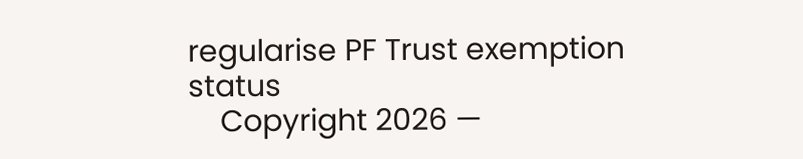regularise PF Trust exemption status
    Copyright 2026 —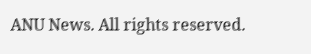ANU News. All rights reserved.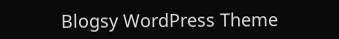Blogsy WordPress Theme